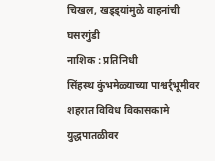चिखल, खड्ड्यांमुळे वाहनांची घसरगुंडी
नाशिक : प्रतिनिधी
सिंहस्थ कुंभमेळ्याच्या पाश्वर्र्भूमीवर शहरात विविध विकासकामे युद्धपातळीवर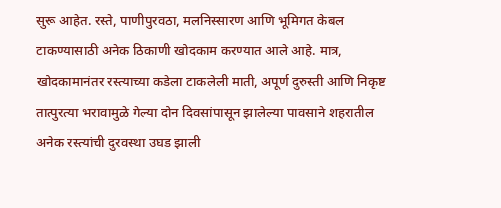सुरू आहेत. रस्ते, पाणीपुरवठा, मलनिस्सारण आणि भूमिगत केबल टाकण्यासाठी अनेक ठिकाणी खोदकाम करण्यात आले आहे. मात्र, खोदकामानंतर रस्त्याच्या कडेला टाकलेली माती, अपूर्ण दुरुस्ती आणि निकृष्ट तात्पुरत्या भरावामुळे गेल्या दोन दिवसांपासून झालेल्या पावसाने शहरातील अनेक रस्त्यांची दुरवस्था उघड झाली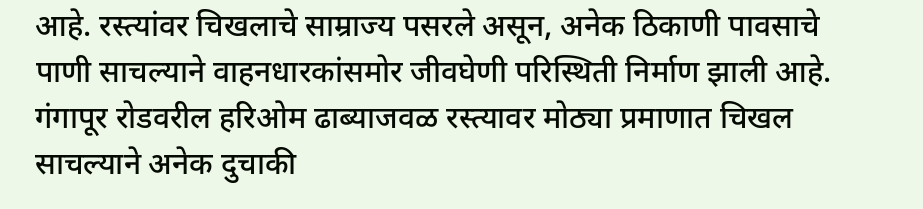आहे. रस्त्यांवर चिखलाचे साम्राज्य पसरले असून, अनेक ठिकाणी पावसाचे पाणी साचल्याने वाहनधारकांसमोर जीवघेणी परिस्थिती निर्माण झाली आहे.
गंगापूर रोडवरील हरिओम ढाब्याजवळ रस्त्यावर मोठ्या प्रमाणात चिखल साचल्याने अनेक दुचाकी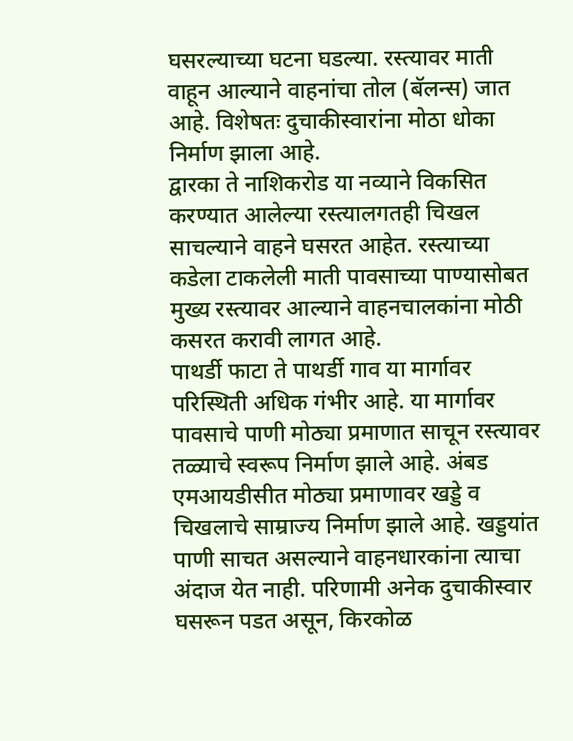घसरल्याच्या घटना घडल्या. रस्त्यावर माती वाहून आल्याने वाहनांचा तोल (बॅलन्स) जात आहे. विशेषतः दुचाकीस्वारांना मोठा धोका निर्माण झाला आहे.
द्वारका ते नाशिकरोड या नव्याने विकसित करण्यात आलेल्या रस्त्यालगतही चिखल साचल्याने वाहने घसरत आहेत. रस्त्याच्या कडेला टाकलेली माती पावसाच्या पाण्यासोबत मुख्य रस्त्यावर आल्याने वाहनचालकांना मोठी कसरत करावी लागत आहे.
पाथर्डी फाटा ते पाथर्डी गाव या मार्गावर परिस्थिती अधिक गंभीर आहे. या मार्गावर पावसाचे पाणी मोठ्या प्रमाणात साचून रस्त्यावर तळ्याचे स्वरूप निर्माण झाले आहे. अंबड एमआयडीसीत मोठ्या प्रमाणावर खड्डे व चिखलाचे साम्राज्य निर्माण झाले आहे. खड्डयांत पाणी साचत असल्याने वाहनधारकांना त्याचा अंदाज येत नाही. परिणामी अनेक दुचाकीस्वार घसरून पडत असून, किरकोळ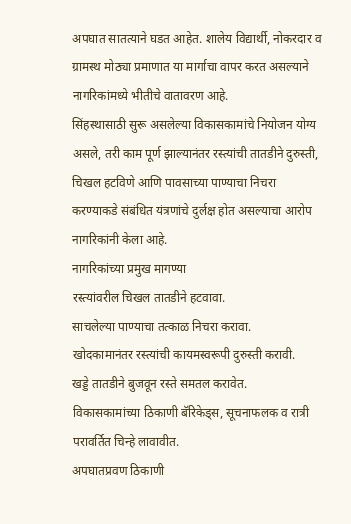अपघात सातत्याने घडत आहेत. शालेय विद्यार्थी, नोकरदार व ग्रामस्थ मोठ्या प्रमाणात या मार्गाचा वापर करत असल्याने नागरिकांमध्ये भीतीचे वातावरण आहे.
सिंहस्थासाठी सुरू असलेल्या विकासकामांचे नियोजन योग्य असले, तरी काम पूर्ण झाल्यानंतर रस्त्यांची तातडीने दुरुस्ती, चिखल हटविणे आणि पावसाच्या पाण्याचा निचरा करण्याकडे संबंधित यंत्रणांचे दुर्लक्ष होत असल्याचा आरोप नागरिकांनी केला आहे.
नागरिकांच्या प्रमुख मागण्या
रस्त्यांवरील चिखल तातडीने हटवावा.
साचलेल्या पाण्याचा तत्काळ निचरा करावा.
खोदकामानंतर रस्त्यांची कायमस्वरूपी दुरुस्ती करावी.
खड्डे तातडीने बुजवून रस्ते समतल करावेत.
विकासकामांच्या ठिकाणी बॅरिकेड्स, सूचनाफलक व रात्री परावर्तित चिन्हे लावावीत.
अपघातप्रवण ठिकाणी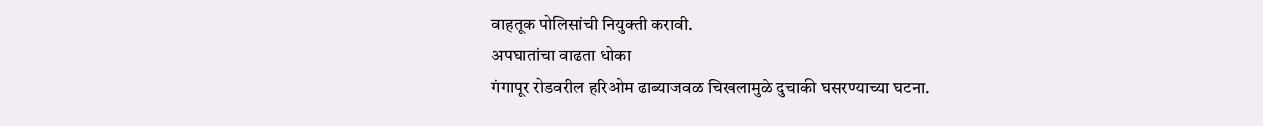वाहतूक पोलिसांची नियुक्ती करावी.
अपघातांचा वाढता धोका
गंगापूर रोडवरील हरिओम ढाब्याजवळ चिखलामुळे दुचाकी घसरण्याच्या घटना.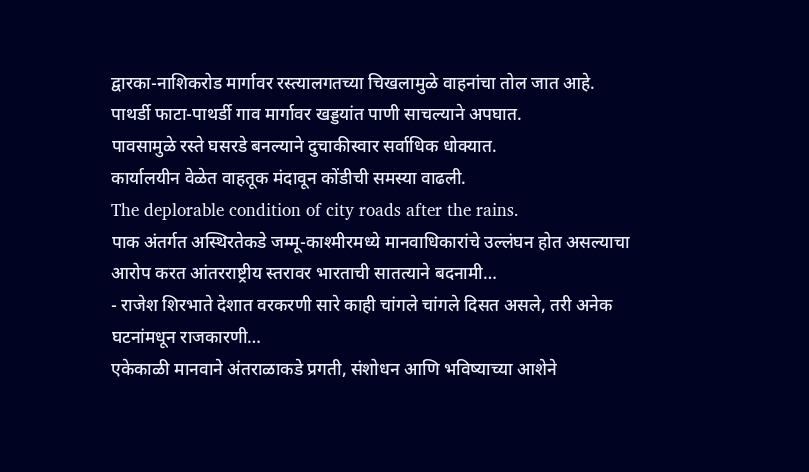द्वारका-नाशिकरोड मार्गावर रस्त्यालगतच्या चिखलामुळे वाहनांचा तोल जात आहे.
पाथर्डी फाटा-पाथर्डी गाव मार्गावर खड्डयांत पाणी साचल्याने अपघात.
पावसामुळे रस्ते घसरडे बनल्याने दुचाकीस्वार सर्वाधिक धोक्यात.
कार्यालयीन वेळेत वाहतूक मंदावून कोंडीची समस्या वाढली.
The deplorable condition of city roads after the rains.
पाक अंतर्गत अस्थिरतेकडे जम्मू-काश्मीरमध्ये मानवाधिकारांचे उल्लंघन होत असल्याचा आरोप करत आंतरराष्ट्रीय स्तरावर भारताची सातत्याने बदनामी…
- राजेश शिरभाते देशात वरकरणी सारे काही चांगले चांगले दिसत असले, तरी अनेक घटनांमधून राजकारणी…
एकेकाळी मानवाने अंतराळाकडे प्रगती, संशोधन आणि भविष्याच्या आशेने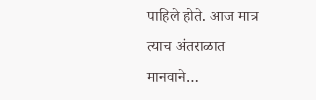पाहिले होते. आज मात्र त्याच अंतराळात मानवाने…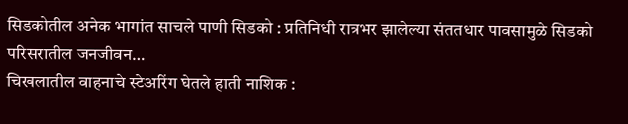सिडकोतील अनेक भागांत साचले पाणी सिडको : प्रतिनिधी रात्रभर झालेल्या संततधार पावसामुळे सिडको परिसरातील जनजीवन…
चिखलातील वाहनाचे स्टेअरिंग घेतले हाती नाशिक :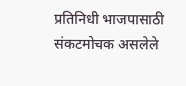प्रतिनिधी भाजपासाठी संकटमोचक असलेले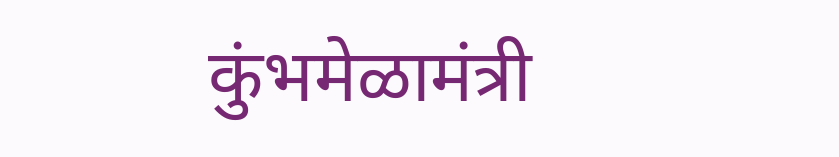कुंभमेळामंत्री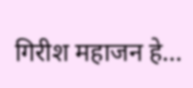गिरीश महाजन हे…